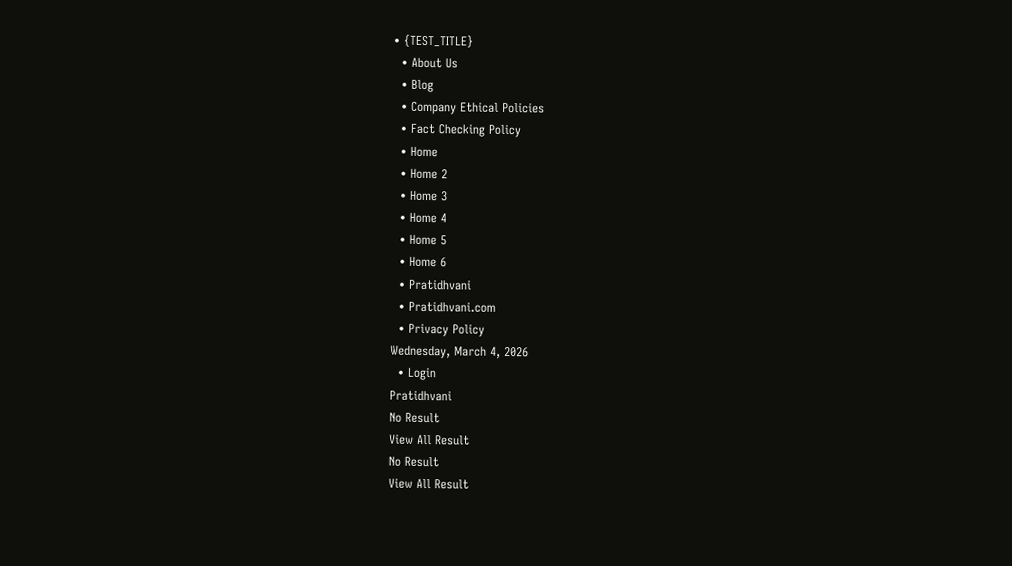• {TEST_TITLE}
  • About Us
  • Blog
  • Company Ethical Policies
  • Fact Checking Policy
  • Home
  • Home 2
  • Home 3
  • Home 4
  • Home 5
  • Home 6
  • Pratidhvani
  • Pratidhvani.com
  • Privacy Policy
Wednesday, March 4, 2026
  • Login
Pratidhvani
No Result
View All Result
No Result
View All Result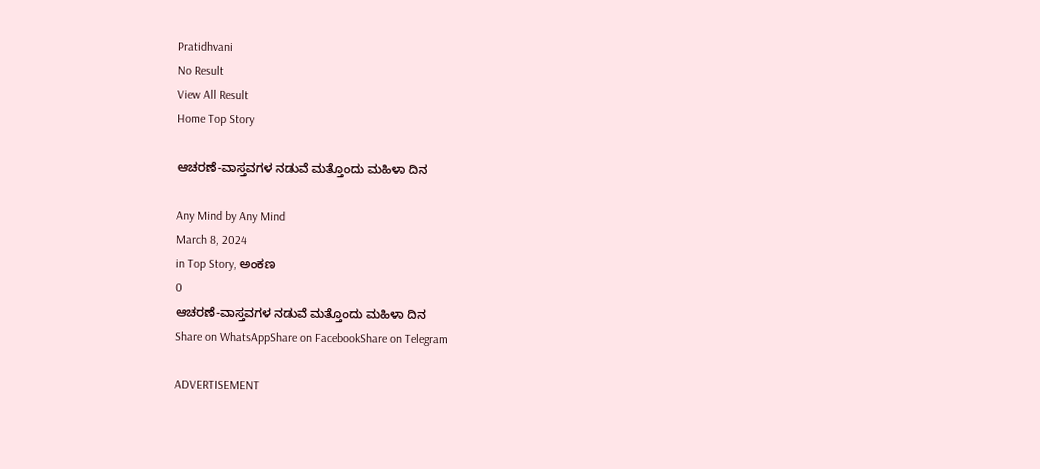Pratidhvani
No Result
View All Result
Home Top Story

ಆಚರಣೆ-ವಾಸ್ತವಗಳ ನಡುವೆ ಮತ್ತೊಂದು ಮಹಿಳಾ ದಿನ

Any Mind by Any Mind
March 8, 2024
in Top Story, ಅಂಕಣ
0
ಆಚರಣೆ-ವಾಸ್ತವಗಳ ನಡುವೆ ಮತ್ತೊಂದು ಮಹಿಳಾ ದಿನ
Share on WhatsAppShare on FacebookShare on Telegram

ADVERTISEMENT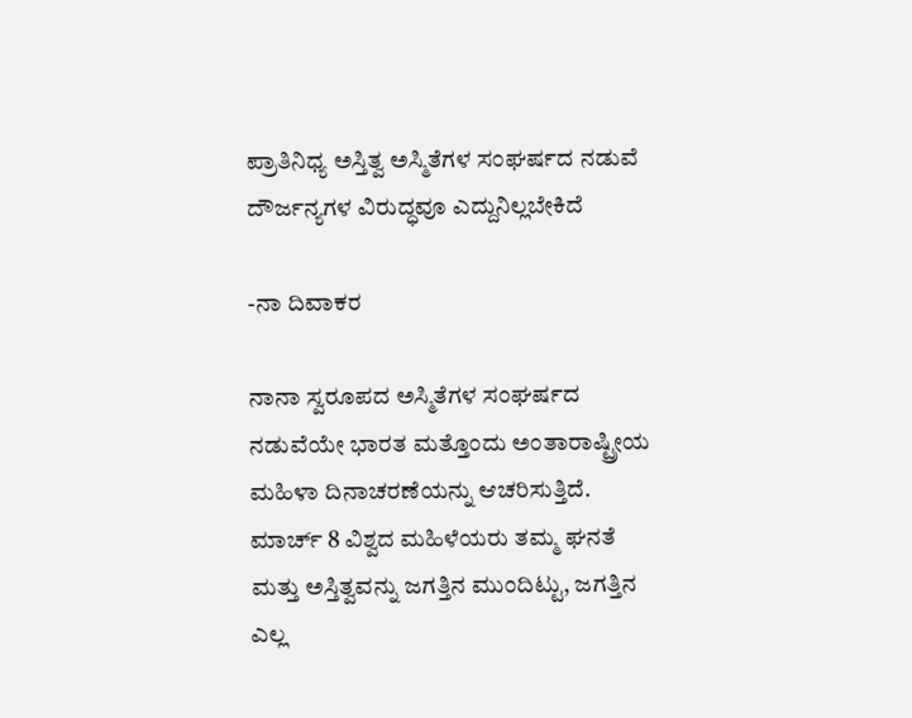ಪ್ರಾತಿನಿಧ್ಯ ಅಸ್ತಿತ್ವ ಅಸ್ಮಿತೆಗಳ ಸಂಘರ್ಷದ ನಡುವೆ ದೌರ್ಜನ್ಯಗಳ ವಿರುದ್ಧವೂ ಎದ್ದುನಿಲ್ಲಬೇಕಿದೆ

-ನಾ ದಿವಾಕರ

ನಾನಾ ಸ್ವರೂಪದ ಅಸ್ಮಿತೆಗಳ ಸಂಘರ್ಷದ ನಡುವೆಯೇ ಭಾರತ ಮತ್ತೊಂದು ಅಂತಾರಾಷ್ಟ್ರೀಯ ಮಹಿಳಾ ದಿನಾಚರಣೆಯನ್ನು ಆಚರಿಸುತ್ತಿದೆ. ಮಾರ್ಚ್‌ 8 ವಿಶ್ವದ ಮಹಿಳೆಯರು ತಮ್ಮ ಘನತೆ ಮತ್ತು ಅಸ್ತಿತ್ವವನ್ನು ಜಗತ್ತಿನ ಮುಂದಿಟ್ಟು, ಜಗತ್ತಿನ ಎಲ್ಲ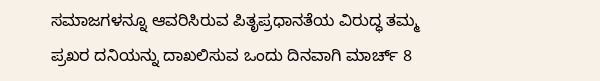ಸಮಾಜಗಳನ್ನೂ ಆವರಿಸಿರುವ ಪಿತೃಪ್ರಧಾನತೆಯ ವಿರುದ್ಧ ತಮ್ಮ ಪ್ರಖರ ದನಿಯನ್ನು ದಾಖಲಿಸುವ ಒಂದು ದಿನವಾಗಿ ಮಾರ್ಚ್ 8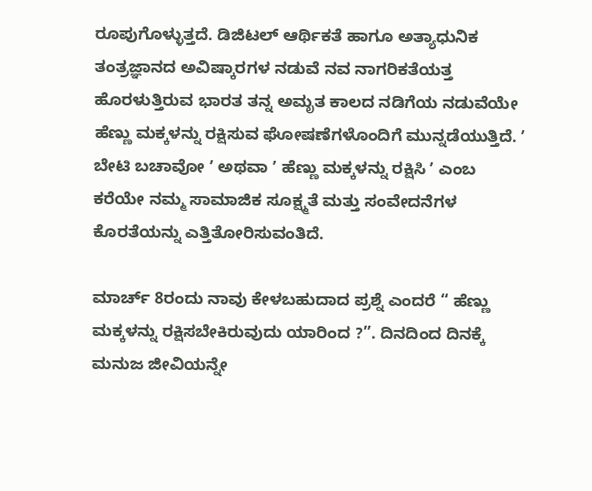ರೂಪುಗೊಳ್ಳುತ್ತದೆ. ಡಿಜಿಟಲ್‌ ಆರ್ಥಿಕತೆ ಹಾಗೂ ಅತ್ಯಾಧುನಿಕ ತಂತ್ರಜ್ಞಾನದ ಅವಿಷ್ಕಾರಗಳ ನಡುವೆ ನವ ನಾಗರಿಕತೆಯತ್ತ ಹೊರಳುತ್ತಿರುವ ಭಾರತ ತನ್ನ ಅಮೃತ ಕಾಲದ ನಡಿಗೆಯ ನಡುವೆಯೇ ಹೆಣ್ಣು ಮಕ್ಕಳನ್ನು ರಕ್ಷಿಸುವ ಘೋಷಣೆಗಳೊಂದಿಗೆ ಮುನ್ನಡೆಯುತ್ತಿದೆ. ʼ ಬೇಟಿ ಬಚಾವೋ ʼ ಅಥವಾ ʼ ಹೆಣ್ಣು ಮಕ್ಕಳನ್ನು ರಕ್ಷಿಸಿ ʼ ಎಂಬ ಕರೆಯೇ ನಮ್ಮ ಸಾಮಾಜಿಕ ಸೂಕ್ಷ್ಮತೆ ಮತ್ತು ಸಂವೇದನೆಗಳ ಕೊರತೆಯನ್ನು ಎತ್ತಿತೋರಿಸುವಂತಿದೆ.

ಮಾರ್ಚ್‌ 8ರಂದು ನಾವು ಕೇಳಬಹುದಾದ ಪ್ರಶ್ನೆ ಎಂದರೆ “ ಹೆಣ್ಣು ಮಕ್ಕಳನ್ನು ರಕ್ಷಿಸಬೇಕಿರುವುದು ಯಾರಿಂದ ?”. ದಿನದಿಂದ ದಿನಕ್ಕೆ ಮನುಜ ಜೀವಿಯನ್ನೇ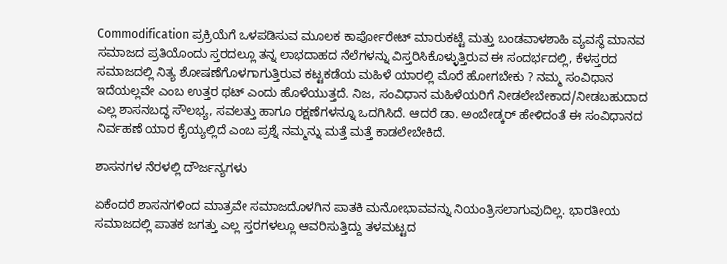Commodification ಪ್ರಕ್ರಿಯೆಗೆ ಒಳಪಡಿಸುವ ಮೂಲಕ ಕಾರ್ಪೋರೇಟ್‌ ಮಾರುಕಟ್ಟೆ ಮತ್ತು ಬಂಡವಾಳಶಾಹಿ ವ್ಯವಸ್ಥೆ ಮಾನವ ಸಮಾಜದ ಪ್ರತಿಯೊಂದು ಸ್ತರದಲ್ಲೂ ತನ್ನ ಲಾಭದಾಹದ ನೆಲೆಗಳನ್ನು ವಿಸ್ತರಿಸಿಕೊಳ್ಳುತ್ತಿರುವ ಈ ಸಂದರ್ಭದಲ್ಲಿ, ಕೆಳಸ್ತರದ ಸಮಾಜದಲ್ಲಿ ನಿತ್ಯ ಶೋಷಣೆಗೊಳಗಾಗುತ್ತಿರುವ ಕಟ್ಟಕಡೆಯ ಮಹಿಳೆ ಯಾರಲ್ಲಿ ಮೊರೆ ಹೋಗಬೇಕು ? ನಮ್ಮ ಸಂವಿಧಾನ ಇದೆಯಲ್ಲವೇ ಎಂಬ ಉತ್ತರ ಥಟ್‌ ಎಂದು ಹೊಳೆಯುತ್ತದೆ. ನಿಜ, ಸಂವಿಧಾನ ಮಹಿಳೆಯರಿಗೆ ನೀಡಲೇಬೇಕಾದ/ನೀಡಬಹುದಾದ ಎಲ್ಲ ಶಾಸನಬದ್ಧ ಸೌಲಭ್ಯ, ಸವಲತ್ತು ಹಾಗೂ ರಕ್ಷಣೆಗಳನ್ನೂ ಒದಗಿಸಿದೆ. ಆದರೆ ಡಾ. ಅಂಬೇಡ್ಕರ್‌ ಹೇಳಿದಂತೆ ಈ ಸಂವಿಧಾನದ ನಿರ್ವಹಣೆ ಯಾರ ಕೈಯ್ಯಲ್ಲಿದೆ ಎಂಬ ಪ್ರಶ್ನೆ ನಮ್ಮನ್ನು ಮತ್ತೆ ಮತ್ತೆ ಕಾಡಲೇಬೇಕಿದೆ.

ಶಾಸನಗಳ ನೆರಳಲ್ಲಿ ದೌರ್ಜನ್ಯಗಳು

ಏಕೆಂದರೆ ಶಾಸನಗಳಿಂದ ಮಾತ್ರವೇ ಸಮಾಜದೊಳಗಿನ ಪಾತಕಿ ಮನೋಭಾವವನ್ನು ನಿಯಂತ್ರಿಸಲಾಗುವುದಿಲ್ಲ. ಭಾರತೀಯ ಸಮಾಜದಲ್ಲಿ ಪಾತಕ ಜಗತ್ತು ಎಲ್ಲ ಸ್ತರಗಳಲ್ಲೂ ಆವರಿಸುತ್ತಿದ್ದು ತಳಮಟ್ಟದ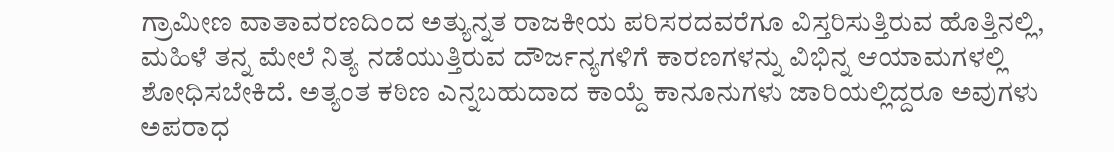ಗ್ರಾಮೀಣ ವಾತಾವರಣದಿಂದ ಅತ್ಯುನ್ನತ ರಾಜಕೀಯ ಪರಿಸರದವರೆಗೂ ವಿಸ್ತರಿಸುತ್ತಿರುವ ಹೊತ್ತಿನಲ್ಲಿ, ಮಹಿಳೆ ತನ್ನ ಮೇಲೆ ನಿತ್ಯ ನಡೆಯುತ್ತಿರುವ ದೌರ್ಜನ್ಯಗಳಿಗೆ ಕಾರಣಗಳನ್ನು ವಿಭಿನ್ನ ಆಯಾಮಗಳಲ್ಲಿ ಶೋಧಿಸಬೇಕಿದೆ. ಅತ್ಯಂತ ಕಠಿಣ ಎನ್ನಬಹುದಾದ ಕಾಯ್ದೆ ಕಾನೂನುಗಳು ಜಾರಿಯಲ್ಲಿದ್ದರೂ ಅವುಗಳು ಅಪರಾಧ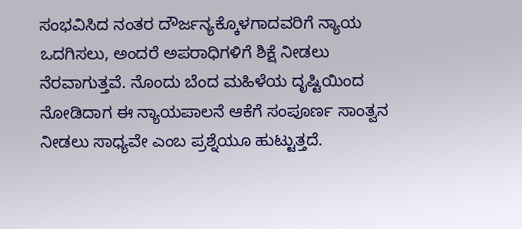ಸಂಭವಿಸಿದ ನಂತರ ದೌರ್ಜನ್ಯಕ್ಕೊಳಗಾದವರಿಗೆ ನ್ಯಾಯ ಒದಗಿಸಲು, ಅಂದರೆ ಅಪರಾಧಿಗಳಿಗೆ ಶಿಕ್ಷೆ ನೀಡಲು ನೆರವಾಗುತ್ತವೆ. ನೊಂದು ಬೆಂದ ಮಹಿಳೆಯ ದೃಷ್ಟಿಯಿಂದ ನೋಡಿದಾಗ ಈ ನ್ಯಾಯಪಾಲನೆ ಆಕೆಗೆ ಸಂಪೂರ್ಣ ಸಾಂತ್ವನ ನೀಡಲು ಸಾಧ್ಯವೇ ಎಂಬ ಪ್ರಶ್ನೆಯೂ ಹುಟ್ಟುತ್ತದೆ.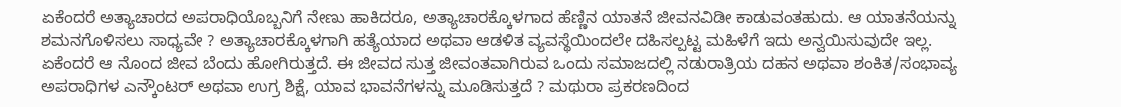ಏಕೆಂದರೆ ಅತ್ಯಾಚಾರದ ಅಪರಾಧಿಯೊಬ್ಬನಿಗೆ ನೇಣು ಹಾಕಿದರೂ, ಅತ್ಯಾಚಾರಕ್ಕೊಳಗಾದ ಹೆಣ್ಣಿನ ಯಾತನೆ ಜೀವನವಿಡೀ ಕಾಡುವಂತಹುದು. ಆ ಯಾತನೆಯನ್ನು ಶಮನಗೊಳಿಸಲು ಸಾಧ್ಯವೇ ? ಅತ್ಯಾಚಾರಕ್ಕೊಳಗಾಗಿ ಹತ್ಯೆಯಾದ ಅಥವಾ ಆಡಳಿತ ವ್ಯವಸ್ಥೆಯಿಂದಲೇ ದಹಿಸಲ್ಪಟ್ಟ ಮಹಿಳೆಗೆ ಇದು ಅನ್ವಯಿಸುವುದೇ ಇಲ್ಲ. ಏಕೆಂದರೆ ಆ ನೊಂದ ಜೀವ ಬೆಂದು ಹೋಗಿರುತ್ತದೆ. ಈ ಜೀವದ ಸುತ್ತ ಜೀವಂತವಾಗಿರುವ ಒಂದು ಸಮಾಜದಲ್ಲಿ ನಡುರಾತ್ರಿಯ ದಹನ ಅಥವಾ ಶಂಕಿತ/ಸಂಭಾವ್ಯ ಅಪರಾಧಿಗಳ ಎನ್ಕೌಂಟರ್‌ ಅಥವಾ ಉಗ್ರ ಶಿಕ್ಷೆ, ಯಾವ ಭಾವನೆಗಳನ್ನು ಮೂಡಿಸುತ್ತದೆ ? ಮಥುರಾ ಪ್ರಕರಣದಿಂದ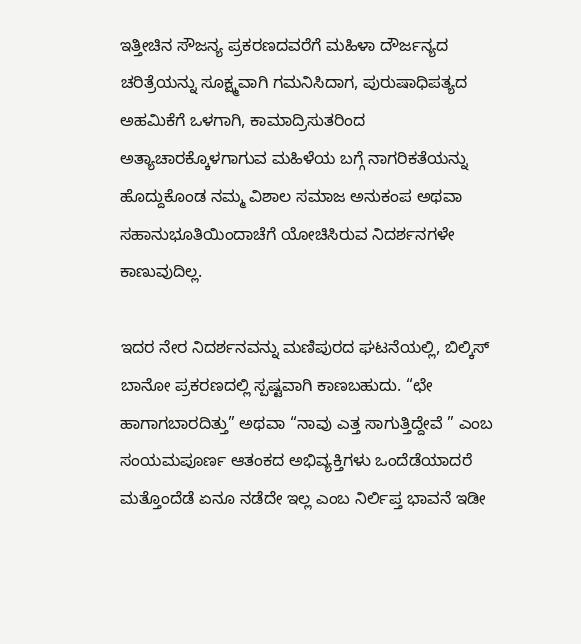ಇತ್ತೀಚಿನ ಸೌಜನ್ಯ ಪ್ರಕರಣದವರೆಗೆ ಮಹಿಳಾ ದೌರ್ಜನ್ಯದ ಚರಿತ್ರೆಯನ್ನು ಸೂಕ್ಷ್ಮವಾಗಿ ಗಮನಿಸಿದಾಗ, ಪುರುಷಾಧಿಪತ್ಯದ ಅಹಮಿಕೆಗೆ ಒಳಗಾಗಿ, ಕಾಮಾದ್ರಿಸುತರಿಂದ ಅತ್ಯಾಚಾರಕ್ಕೊಳಗಾಗುವ ಮಹಿಳೆಯ ಬಗ್ಗೆ ನಾಗರಿಕತೆಯನ್ನು ಹೊದ್ದುಕೊಂಡ ನಮ್ಮ ವಿಶಾಲ ಸಮಾಜ ಅನುಕಂಪ ಅಥವಾ ಸಹಾನುಭೂತಿಯಿಂದಾಚೆಗೆ ಯೋಚಿಸಿರುವ ನಿದರ್ಶನಗಳೇ ಕಾಣುವುದಿಲ್ಲ.

ಇದರ ನೇರ ನಿದರ್ಶನವನ್ನು ಮಣಿಪುರದ ಘಟನೆಯಲ್ಲಿ, ಬಿಲ್ಕಿಸ್‌ ಬಾನೋ ಪ್ರಕರಣದಲ್ಲಿ ಸ್ಪಷ್ಟವಾಗಿ ಕಾಣಬಹುದು. “ಛೇ ಹಾಗಾಗಬಾರದಿತ್ತು” ಅಥವಾ “ನಾವು ಎತ್ತ ಸಾಗುತ್ತಿದ್ದೇವೆ ” ಎಂಬ ಸಂಯಮಪೂರ್ಣ ಆತಂಕದ ಅಭಿವ್ಯಕ್ತಿಗಳು ಒಂದೆಡೆಯಾದರೆ ಮತ್ತೊಂದೆಡೆ ಏನೂ ನಡೆದೇ ಇಲ್ಲ ಎಂಬ ನಿರ್ಲಿಪ್ತ ಭಾವನೆ ಇಡೀ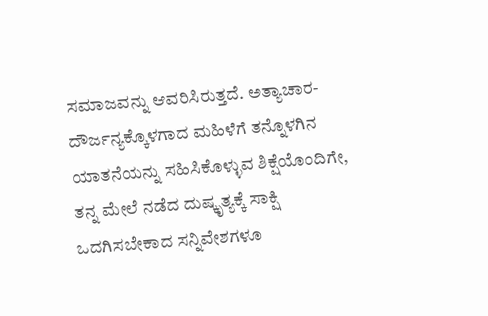ಸಮಾಜವನ್ನು ಆವರಿಸಿರುತ್ತದೆ. ಅತ್ಯಾಚಾರ-ದೌರ್ಜನ್ಯಕ್ಕೊಳಗಾದ ಮಹಿಳೆಗೆ ತನ್ನೊಳಗಿನ ಯಾತನೆಯನ್ನು ಸಹಿಸಿಕೊಳ್ಳುವ ಶಿಕ್ಷೆಯೊಂದಿಗೇ, ತನ್ನ ಮೇಲೆ ನಡೆದ ದುಷ್ಕೃತ್ಯಕ್ಕೆ ಸಾಕ್ಷಿ ಒದಗಿಸಬೇಕಾದ ಸನ್ನಿವೇಶಗಳೂ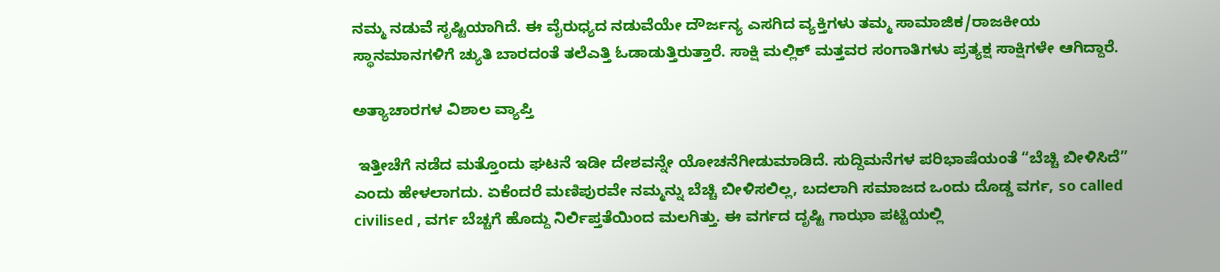ನಮ್ಮ ನಡುವೆ ಸೃಷ್ಟಿಯಾಗಿದೆ. ಈ ವೈರುಧ್ಯದ ನಡುವೆಯೇ ದೌರ್ಜನ್ಯ ಎಸಗಿದ ವ್ಯಕ್ತಿಗಳು ತಮ್ಮ ಸಾಮಾಜಿಕ/ರಾಜಕೀಯ ಸ್ಥಾನಮಾನಗಳಿಗೆ ಚ್ಯುತಿ ಬಾರದಂತೆ ತಲೆಎತ್ತಿ ಓಡಾಡುತ್ತಿರುತ್ತಾರೆ. ಸಾಕ್ಷಿ ಮಲ್ಲಿಕ್‌ ಮತ್ತವರ ಸಂಗಾತಿಗಳು ಪ್ರತ್ಯಕ್ಷ ಸಾಕ್ಷಿಗಳೇ ಆಗಿದ್ದಾರೆ.

ಅತ್ಯಾಚಾರಗಳ ವಿಶಾಲ ವ್ಯಾಪ್ತಿ

 ಇತ್ತೀಚೆಗೆ ನಡೆದ ಮತ್ತೊಂದು ಘಟನೆ ಇಡೀ ದೇಶವನ್ನೇ ಯೋಚನೆಗೀಡುಮಾಡಿದೆ. ಸುದ್ದಿಮನೆಗಳ ಪರಿಭಾಷೆಯಂತೆ “ಬೆಚ್ಚಿ ಬೀಳಿಸಿದೆ” ಎಂದು ಹೇಳಲಾಗದು. ಏಕೆಂದರೆ ಮಣಿಪುರವೇ ನಮ್ಮನ್ನು ಬೆಚ್ಚಿ ಬೀಳಿಸಲಿಲ್ಲ, ಬದಲಾಗಿ ಸಮಾಜದ ಒಂದು ದೊಡ್ಡ ವರ್ಗ, so called civilised , ವರ್ಗ ಬೆಚ್ಚಗೆ ಹೊದ್ದು ನಿರ್ಲಿಪ್ತತೆಯಿಂದ ಮಲಗಿತ್ತು. ಈ ವರ್ಗದ ದೃಷ್ಟಿ ಗಾಝಾ ಪಟ್ಟಿಯಲ್ಲಿ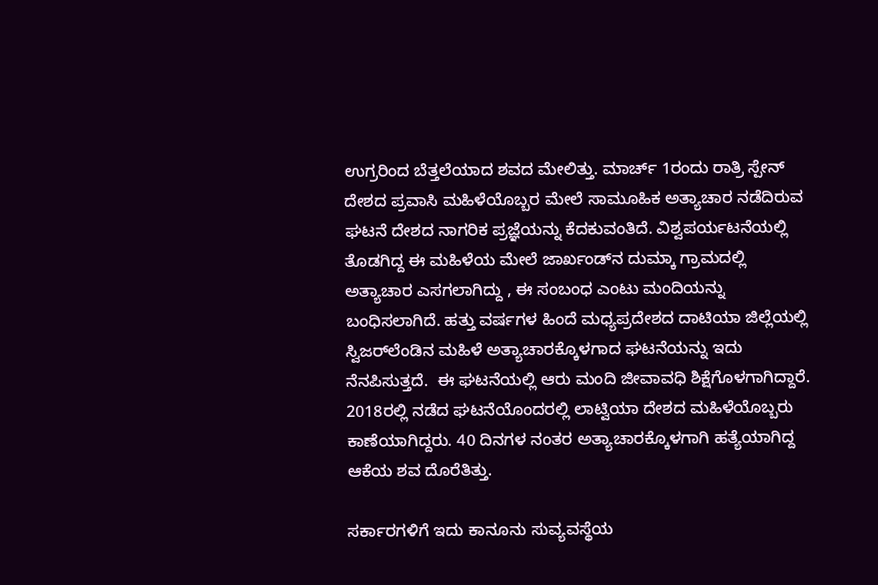ಉಗ್ರರಿಂದ ಬೆತ್ತಲೆಯಾದ ಶವದ ಮೇಲಿತ್ತು. ಮಾರ್ಚ್‌ 1ರಂದು ರಾತ್ರಿ ಸ್ಪೇನ್‌ ದೇಶದ ಪ್ರವಾಸಿ ಮಹಿಳೆಯೊಬ್ಬರ ಮೇಲೆ ಸಾಮೂಹಿಕ ಅತ್ಯಾಚಾರ ನಡೆದಿರುವ ಘಟನೆ ದೇಶದ ನಾಗರಿಕ ಪ್ರಜ್ಞೆಯನ್ನು ಕೆದಕುವಂತಿದೆ. ವಿಶ್ವಪರ್ಯಟನೆಯಲ್ಲಿ ತೊಡಗಿದ್ದ ಈ ಮಹಿಳೆಯ ಮೇಲೆ ಜಾರ್ಖಂಡ್‌ನ ದುಮ್ಕಾ ಗ್ರಾಮದಲ್ಲಿ ಅತ್ಯಾಚಾರ ಎಸಗಲಾಗಿದ್ದು , ಈ ಸಂಬಂಧ ಎಂಟು ಮಂದಿಯನ್ನು ಬಂಧಿಸಲಾಗಿದೆ. ಹತ್ತು ವರ್ಷಗಳ ಹಿಂದೆ ಮಧ್ಯಪ್ರದೇಶದ ದಾಟಿಯಾ ಜಿಲ್ಲೆಯಲ್ಲಿ ಸ್ವಿಜರ್‌ಲೆಂಡಿನ ಮಹಿಳೆ ಅತ್ಯಾಚಾರಕ್ಕೊಳಗಾದ ಘಟನೆಯನ್ನು ಇದು ನೆನಪಿಸುತ್ತದೆ.  ಈ ಘಟನೆಯಲ್ಲಿ ಆರು ಮಂದಿ ಜೀವಾವಧಿ ಶಿಕ್ಷೆಗೊಳಗಾಗಿದ್ದಾರೆ. 2018ರಲ್ಲಿ ನಡೆದ ಘಟನೆಯೊಂದರಲ್ಲಿ ಲಾಟ್ವಿಯಾ ದೇಶದ ಮಹಿಳೆಯೊಬ್ಬರು ಕಾಣೆಯಾಗಿದ್ದರು. 40 ದಿನಗಳ ನಂತರ ಅತ್ಯಾಚಾರಕ್ಕೊಳಗಾಗಿ ಹತ್ಯೆಯಾಗಿದ್ದ ಆಕೆಯ ಶವ ದೊರೆತಿತ್ತು.

ಸರ್ಕಾರಗಳಿಗೆ ಇದು ಕಾನೂನು ಸುವ್ಯವಸ್ಥೆಯ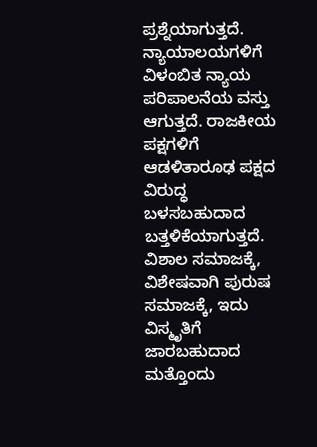ಪ್ರಶ್ನೆಯಾಗುತ್ತದೆ. ನ್ಯಾಯಾಲಯಗಳಿಗೆ ವಿಳಂಬಿತ ನ್ಯಾಯ ಪರಿಪಾಲನೆಯ ವಸ್ತು ಆಗುತ್ತದೆ. ರಾಜಕೀಯ ಪಕ್ಷಗಳಿಗೆ ಆಡಳಿತಾರೂಢ ಪಕ್ಷದ ವಿರುದ್ಧ ಬಳಸಬಹುದಾದ ಬತ್ತಳಿಕೆಯಾಗುತ್ತದೆ. ವಿಶಾಲ ಸಮಾಜಕ್ಕೆ, ವಿಶೇಷವಾಗಿ ಪುರುಷ ಸಮಾಜಕ್ಕೆ, ಇದು ವಿಸ್ಮೃತಿಗೆ ಜಾರಬಹುದಾದ ಮತ್ತೊಂದು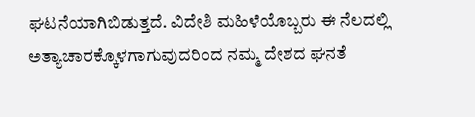ಘಟನೆಯಾಗಿಬಿಡುತ್ತದೆ. ವಿದೇಶಿ ಮಹಿಳೆಯೊಬ್ಬರು ಈ ನೆಲದಲ್ಲಿ ಅತ್ಯಾಚಾರಕ್ಕೊಳಗಾಗುವುದರಿಂದ ನಮ್ಮ ದೇಶದ ಘನತೆ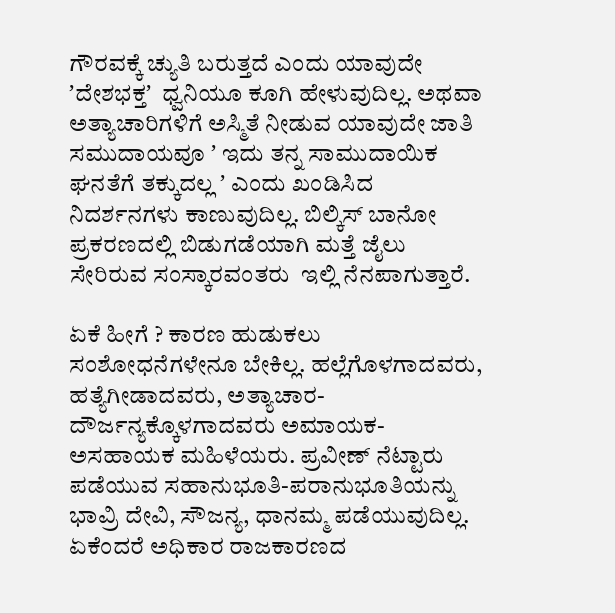ಗೌರವಕ್ಕೆ ಚ್ಯುತಿ ಬರುತ್ತದೆ ಎಂದು ಯಾವುದೇ ʼದೇಶಭಕ್ತʼ  ಧ್ವನಿಯೂ ಕೂಗಿ ಹೇಳುವುದಿಲ್ಲ. ಅಥವಾ ಅತ್ಯಾಚಾರಿಗಳಿಗೆ ಅಸ್ಮಿತೆ ನೀಡುವ ಯಾವುದೇ ಜಾತಿ ಸಮುದಾಯವೂ ʼ ಇದು ತನ್ನ ಸಾಮುದಾಯಿಕ ಘನತೆಗೆ ತಕ್ಕುದಲ್ಲ ʼ ಎಂದು ಖಂಡಿಸಿದ ನಿದರ್ಶನಗಳು ಕಾಣುವುದಿಲ್ಲ. ಬಿಲ್ಕಿಸ್‌ ಬಾನೋ ಪ್ರಕರಣದಲ್ಲಿ ಬಿಡುಗಡೆಯಾಗಿ ಮತ್ತೆ ಜೈಲು ಸೇರಿರುವ ಸಂಸ್ಕಾರವಂತರು  ಇಲ್ಲಿ ನೆನಪಾಗುತ್ತಾರೆ.

ಏಕೆ ಹೀಗೆ ? ಕಾರಣ ಹುಡುಕಲು ಸಂಶೋಧನೆಗಳೇನೂ ಬೇಕಿಲ್ಲ. ಹಲ್ಲೆಗೊಳಗಾದವರು, ಹತ್ಯೆಗೀಡಾದವರು, ಅತ್ಯಾಚಾರ-ದೌರ್ಜನ್ಯಕ್ಕೊಳಗಾದವರು ಅಮಾಯಕ-ಅಸಹಾಯಕ ಮಹಿಳೆಯರು. ಪ್ರವೀಣ್‌ ನೆಟ್ಟಾರು ಪಡೆಯುವ ಸಹಾನುಭೂತಿ-ಪರಾನುಭೂತಿಯನ್ನು ಭಾವ್ರಿ ದೇವಿ, ಸೌಜನ್ಯ, ಧಾನಮ್ಮ ಪಡೆಯುವುದಿಲ್ಲ. ಏಕೆಂದರೆ ಅಧಿಕಾರ ರಾಜಕಾರಣದ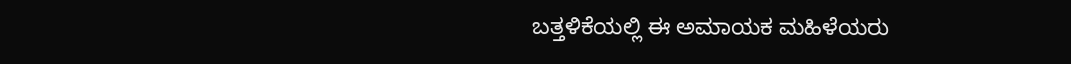ಬತ್ತಳಿಕೆಯಲ್ಲಿ ಈ ಅಮಾಯಕ ಮಹಿಳೆಯರು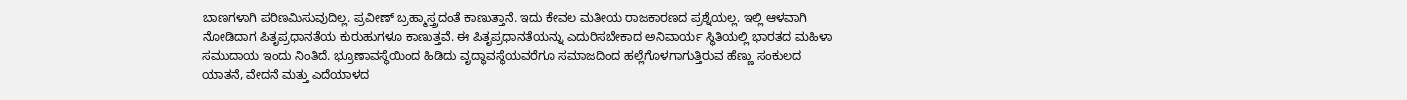ಬಾಣಗಳಾಗಿ ಪರಿಣಮಿಸುವುದಿಲ್ಲ. ಪ್ರವೀಣ್‌ ಬ್ರಹ್ಮಾಸ್ತ್ರದಂತೆ ಕಾಣುತ್ತಾನೆ. ಇದು ಕೇವಲ ಮತೀಯ ರಾಜಕಾರಣದ ಪ್ರಶ್ನೆಯಲ್ಲ. ಇಲ್ಲಿ ಆಳವಾಗಿ ನೋಡಿದಾಗ ಪಿತೃಪ್ರಧಾನತೆಯ ಕುರುಹುಗಳೂ ಕಾಣುತ್ತವೆ. ಈ ಪಿತೃಪ್ರಧಾನತೆಯನ್ನು ಎದುರಿಸಬೇಕಾದ ಅನಿವಾರ್ಯ ಸ್ಥಿತಿಯಲ್ಲಿ ಭಾರತದ ಮಹಿಳಾ ಸಮುದಾಯ ಇಂದು ನಿಂತಿದೆ. ಭ್ರೂಣಾವಸ್ಥೆಯಿಂದ ಹಿಡಿದು ವೃದ್ಧಾವಸ್ಥೆಯವರೆಗೂ ಸಮಾಜದಿಂದ ಹಲ್ಲೆಗೊಳಗಾಗುತ್ತಿರುವ ಹೆಣ್ಣು ಸಂಕುಲದ ಯಾತನೆ, ವೇದನೆ ಮತ್ತು ಎದೆಯಾಳದ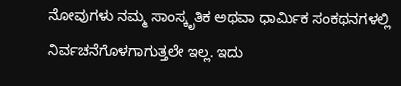ನೋವುಗಳು ನಮ್ಮ ಸಾಂಸ್ಕೃತಿಕ ಅಥವಾ ಧಾರ್ಮಿಕ ಸಂಕಥನಗಳಲ್ಲಿ ನಿರ್ವಚನೆಗೊಳಗಾಗುತ್ತಲೇ ಇಲ್ಲ. ಇದು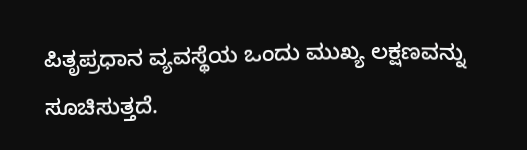ಪಿತೃಪ್ರಧಾನ ವ್ಯವಸ್ಥೆಯ ಒಂದು ಮುಖ್ಯ ಲಕ್ಷಣವನ್ನು ಸೂಚಿಸುತ್ತದೆ.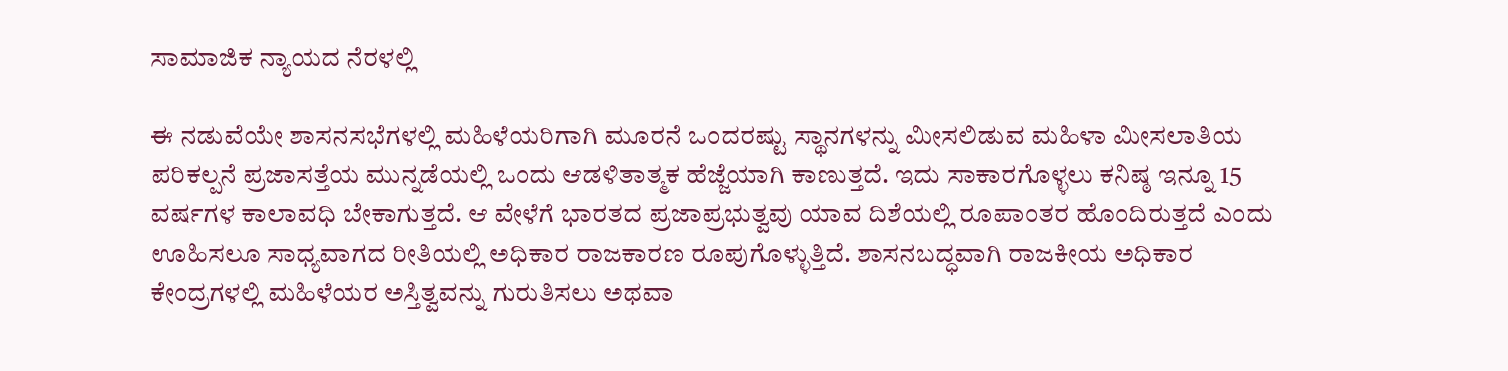ಸಾಮಾಜಿಕ ನ್ಯಾಯದ ನೆರಳಲ್ಲಿ

ಈ ನಡುವೆಯೇ ಶಾಸನಸಭೆಗಳಲ್ಲಿ ಮಹಿಳೆಯರಿಗಾಗಿ ಮೂರನೆ ಒಂದರಷ್ಟು ಸ್ಥಾನಗಳನ್ನು ಮೀಸಲಿಡುವ ಮಹಿಳಾ ಮೀಸಲಾತಿಯ ಪರಿಕಲ್ಪನೆ ಪ್ರಜಾಸತ್ತೆಯ ಮುನ್ನಡೆಯಲ್ಲಿ ಒಂದು ಆಡಳಿತಾತ್ಮಕ ಹೆಜ್ಜೆಯಾಗಿ ಕಾಣುತ್ತದೆ. ಇದು ಸಾಕಾರಗೊಳ್ಳಲು ಕನಿಷ್ಠ ಇನ್ನೂ 15 ವರ್ಷಗಳ ಕಾಲಾವಧಿ ಬೇಕಾಗುತ್ತದೆ. ಆ ವೇಳೆಗೆ ಭಾರತದ ಪ್ರಜಾಪ್ರಭುತ್ವವು ಯಾವ ದಿಶೆಯಲ್ಲಿ ರೂಪಾಂತರ ಹೊಂದಿರುತ್ತದೆ ಎಂದು ಊಹಿಸಲೂ ಸಾಧ್ಯವಾಗದ ರೀತಿಯಲ್ಲಿ ಅಧಿಕಾರ ರಾಜಕಾರಣ ರೂಪುಗೊಳ್ಳುತ್ತಿದೆ. ಶಾಸನಬದ್ಧವಾಗಿ ರಾಜಕೀಯ ಅಧಿಕಾರ ಕೇಂದ್ರಗಳಲ್ಲಿ ಮಹಿಳೆಯರ ಅಸ್ತಿತ್ವವನ್ನು ಗುರುತಿಸಲು ಅಥವಾ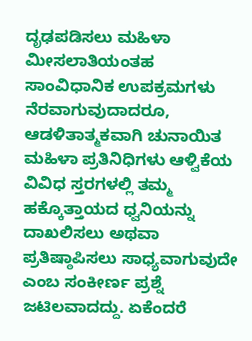ದೃಢಪಡಿಸಲು ಮಹಿಳಾ ಮೀಸಲಾತಿಯಂತಹ ಸಾಂವಿಧಾನಿಕ ಉಪಕ್ರಮಗಳು ನೆರವಾಗುವುದಾದರೂ, ಆಡಳಿತಾತ್ಮಕವಾಗಿ ಚುನಾಯಿತ ಮಹಿಳಾ ಪ್ರತಿನಿಧಿಗಳು ಆಳ್ವಿಕೆಯ ವಿವಿಧ ಸ್ತರಗಳಲ್ಲಿ ತಮ್ಮ ಹಕ್ಕೊತ್ತಾಯದ ಧ್ವನಿಯನ್ನು ದಾಖಲಿಸಲು ಅಥವಾ ಪ್ರತಿಷ್ಠಾಪಿಸಲು ಸಾಧ್ಯವಾಗುವುದೇ ಎಂಬ ಸಂಕೀರ್ಣ ಪ್ರಶ್ನೆ ಜಟಿಲವಾದದ್ದು. ಏಕೆಂದರೆ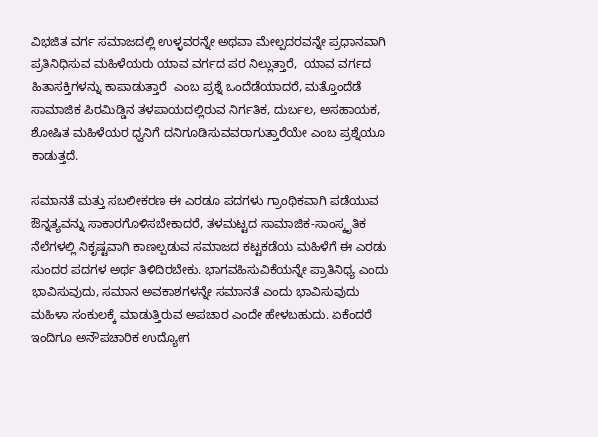ವಿಭಜಿತ ವರ್ಗ ಸಮಾಜದಲ್ಲಿ ಉಳ್ಳವರನ್ನೇ ಅಥವಾ ಮೇಲ್ಪದರವನ್ನೇ ಪ್ರಧಾನವಾಗಿ ಪ್ರತಿನಿಧಿಸುವ ಮಹಿಳೆಯರು ಯಾವ ವರ್ಗದ ಪರ ನಿಲ್ಲುತ್ತಾರೆ,  ಯಾವ ವರ್ಗದ ಹಿತಾಸಕ್ತಿಗಳನ್ನು ಕಾಪಾಡುತ್ತಾರೆ  ಎಂಬ ಪ್ರಶ್ನೆ ಒಂದೆಡೆಯಾದರೆ, ಮತ್ತೊಂದೆಡೆ ಸಾಮಾಜಿಕ ಪಿರಮಿಡ್ಡಿನ ತಳಪಾಯದಲ್ಲಿರುವ ನಿರ್ಗತಿಕ, ದುರ್ಬಲ, ಅಸಹಾಯಕ, ಶೋಷಿತ ಮಹಿಳೆಯರ ಧ್ವನಿಗೆ ದನಿಗೂಡಿಸುವವರಾಗುತ್ತಾರೆಯೇ ಎಂಬ ಪ್ರಶ್ನೆಯೂ ಕಾಡುತ್ತದೆ.

ಸಮಾನತೆ ಮತ್ತು ಸಬಲೀಕರಣ ಈ ಎರಡೂ ಪದಗಳು ಗ್ರಾಂಥಿಕವಾಗಿ ಪಡೆಯುವ ಔನ್ನತ್ಯವನ್ನು ಸಾಕಾರಗೊಳಿಸಬೇಕಾದರೆ, ತಳಮಟ್ಟದ ಸಾಮಾಜಿಕ-ಸಾಂಸ್ಕೃತಿಕ ನೆಲೆಗಳಲ್ಲಿ ನಿಕೃಷ್ಟವಾಗಿ ಕಾಣಲ್ಪಡುವ ಸಮಾಜದ ಕಟ್ಟಕಡೆಯ ಮಹಿಳೆಗೆ ಈ ಎರಡು ಸುಂದರ ಪದಗಳ ಅರ್ಥ ತಿಳಿದಿರಬೇಕು. ಭಾಗವಹಿಸುವಿಕೆಯನ್ನೇ ಪ್ರಾತಿನಿಧ್ಯ ಎಂದು ಭಾವಿಸುವುದು, ಸಮಾನ ಅವಕಾಶಗಳನ್ನೇ ಸಮಾನತೆ ಎಂದು ಭಾವಿಸುವುದು ಮಹಿಳಾ ಸಂಕುಲಕ್ಕೆ ಮಾಡುತ್ತಿರುವ ಅಪಚಾರ ಎಂದೇ ಹೇಳಬಹುದು. ಏಕೆಂದರೆ ಇಂದಿಗೂ ಅನೌಪಚಾರಿಕ ಉದ್ಯೋಗ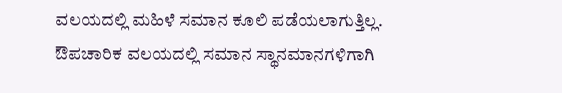ವಲಯದಲ್ಲಿ ಮಹಿಳೆ ಸಮಾನ ಕೂಲಿ ಪಡೆಯಲಾಗುತ್ತಿಲ್ಲ. ಔಪಚಾರಿಕ ವಲಯದಲ್ಲಿ ಸಮಾನ ಸ್ಥಾನಮಾನಗಳಿಗಾಗಿ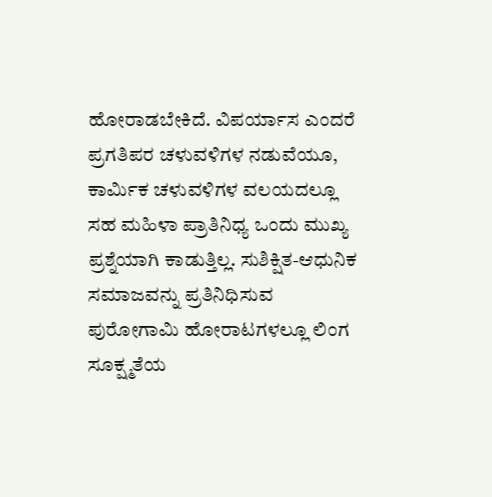ಹೋರಾಡಬೇಕಿದೆ. ವಿಪರ್ಯಾಸ ಎಂದರೆ ಪ್ರಗತಿಪರ ಚಳುವಳಿಗಳ ನಡುವೆಯೂ, ಕಾರ್ಮಿಕ ಚಳುವಳಿಗಳ ವಲಯದಲ್ಲೂ ಸಹ ಮಹಿಳಾ ಪ್ರಾತಿನಿಧ್ಯ ಒಂದು ಮುಖ್ಯ ಪ್ರಶ್ನೆಯಾಗಿ ಕಾಡುತ್ತಿಲ್ಲ. ಸುಶಿಕ್ಷಿತ-ಆಧುನಿಕ ಸಮಾಜವನ್ನು ಪ್ರತಿನಿಧಿಸುವ ಪುರೋಗಾಮಿ ಹೋರಾಟಗಳಲ್ಲೂ ಲಿಂಗ ಸೂಕ್ಷ್ಮತೆಯ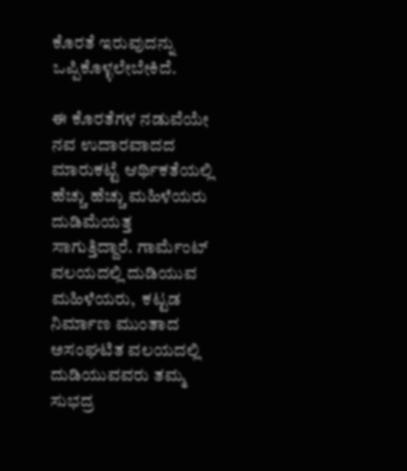ಕೊರತೆ ಇರುವುದನ್ನು ಒಪ್ಪಿಕೊಳ್ಳಲೇಬೇಕಿದೆ.

ಈ ಕೊರತೆಗಳ ನಡುವೆಯೇ ನವ ಉದಾರವಾದದ ಮಾರುಕಟ್ಟೆ ಆರ್ಥಿಕತೆಯಲ್ಲಿ ಹೆಚ್ಚು ಹೆಚ್ಚು ಮಹಿಳೆಯರು ದುಡಿಮೆಯತ್ತ ಸಾಗುತ್ತಿದ್ದಾರೆ. ಗಾರ್ಮೆಂಟ್‌ ವಲಯದಲ್ಲಿ ದುಡಿಯುವ ಮಹಿಳೆಯರು,  ಕಟ್ಟಡ ನಿರ್ಮಾಣ ಮುಂತಾದ ಅಸಂಘಟಿತ ವಲಯದಲ್ಲಿ ದುಡಿಯುವವರು ತಮ್ಮ ಸುಭದ್ರ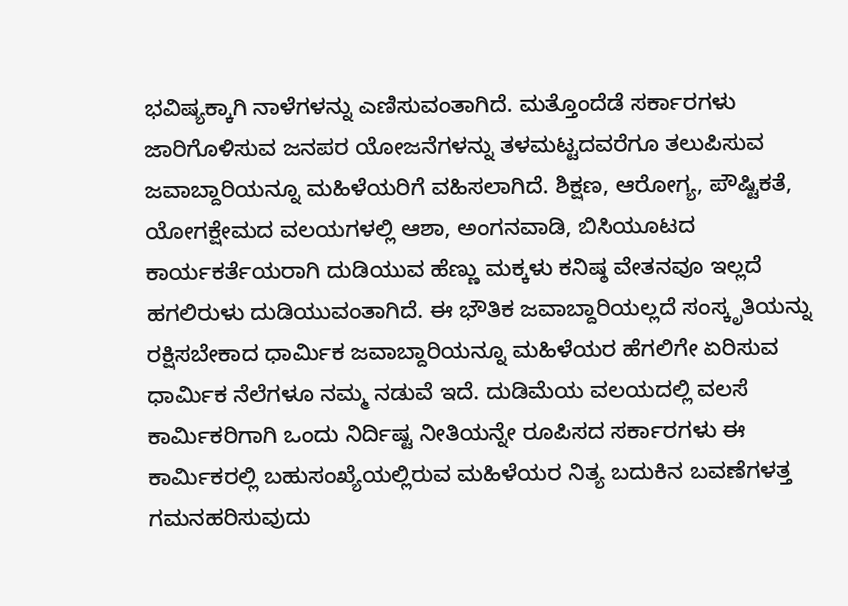ಭವಿಷ್ಯಕ್ಕಾಗಿ ನಾಳೆಗಳನ್ನು ಎಣಿಸುವಂತಾಗಿದೆ. ಮತ್ತೊಂದೆಡೆ ಸರ್ಕಾರಗಳು ಜಾರಿಗೊಳಿಸುವ ಜನಪರ ಯೋಜನೆಗಳನ್ನು ತಳಮಟ್ಟದವರೆಗೂ ತಲುಪಿಸುವ ಜವಾಬ್ದಾರಿಯನ್ನೂ ಮಹಿಳೆಯರಿಗೆ ವಹಿಸಲಾಗಿದೆ. ಶಿಕ್ಷಣ, ಆರೋಗ್ಯ, ಪೌಷ್ಟಿಕತೆ, ಯೋಗಕ್ಷೇಮದ ವಲಯಗಳಲ್ಲಿ ಆಶಾ, ಅಂಗನವಾಡಿ, ಬಿಸಿಯೂಟದ ಕಾರ್ಯಕರ್ತೆಯರಾಗಿ ದುಡಿಯುವ ಹೆಣ್ಣು ಮಕ್ಕಳು ಕನಿಷ್ಠ ವೇತನವೂ ಇಲ್ಲದೆ ಹಗಲಿರುಳು ದುಡಿಯುವಂತಾಗಿದೆ. ಈ ಭೌತಿಕ ಜವಾಬ್ದಾರಿಯಲ್ಲದೆ ಸಂಸ್ಕೃತಿಯನ್ನು ರಕ್ಷಿಸಬೇಕಾದ ಧಾರ್ಮಿಕ ಜವಾಬ್ದಾರಿಯನ್ನೂ ಮಹಿಳೆಯರ ಹೆಗಲಿಗೇ ಏರಿಸುವ ಧಾರ್ಮಿಕ ನೆಲೆಗಳೂ ನಮ್ಮ ನಡುವೆ ಇದೆ. ದುಡಿಮೆಯ ವಲಯದಲ್ಲಿ ವಲಸೆ ಕಾರ್ಮಿಕರಿಗಾಗಿ ಒಂದು ನಿರ್ದಿಷ್ಟ ನೀತಿಯನ್ನೇ ರೂಪಿಸದ ಸರ್ಕಾರಗಳು ಈ ಕಾರ್ಮಿಕರಲ್ಲಿ ಬಹುಸಂಖ್ಯೆಯಲ್ಲಿರುವ ಮಹಿಳೆಯರ ನಿತ್ಯ ಬದುಕಿನ ಬವಣೆಗಳತ್ತ ಗಮನಹರಿಸುವುದು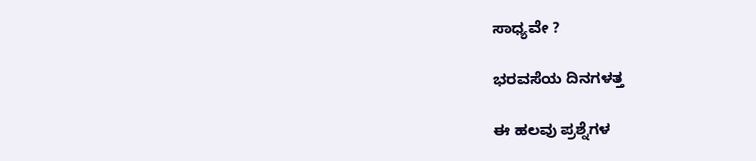ಸಾಧ್ಯವೇ ?

ಭರವಸೆಯ ದಿನಗಳತ್ತ

ಈ ಹಲವು ಪ್ರಶ್ನೆಗಳ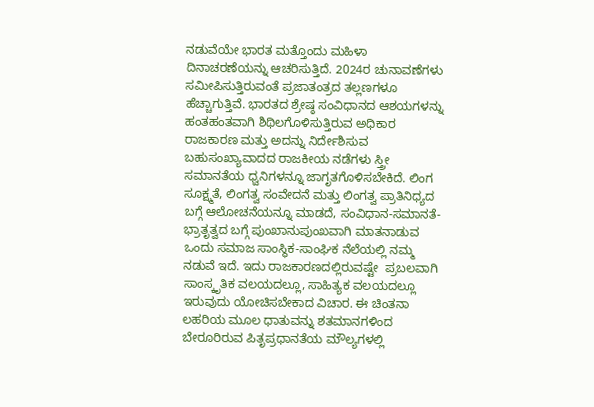ನಡುವೆಯೇ ಭಾರತ ಮತ್ತೊಂದು ಮಹಿಳಾ ದಿನಾಚರಣೆಯನ್ನು ಆಚರಿಸುತ್ತಿದೆ. 2024ರ ಚುನಾವಣೆಗಳು ಸಮೀಪಿಸುತ್ತಿರುವಂತೆ ಪ್ರಜಾತಂತ್ರದ ತಲ್ಲಣಗಳೂ ಹೆಚ್ಚಾಗುತ್ತಿವೆ. ಭಾರತದ ಶ್ರೇಷ್ಠ ಸಂವಿಧಾನದ ಆಶಯಗಳನ್ನು ಹಂತಹಂತವಾಗಿ ಶಿಥಿಲಗೊಳಿಸುತ್ತಿರುವ ಅಧಿಕಾರ ರಾಜಕಾರಣ ಮತ್ತು ಅದನ್ನು ನಿರ್ದೇಶಿಸುವ ಬಹುಸಂಖ್ಯಾವಾದದ ರಾಜಕೀಯ ನಡೆಗಳು ಸ್ತ್ರೀ ಸಮಾನತೆಯ ಧ್ವನಿಗಳನ್ನೂ ಜಾಗೃತಗೊಳಿಸಬೇಕಿದೆ. ಲಿಂಗ ಸೂಕ್ಷ್ಮತೆ, ಲಿಂಗತ್ವ ಸಂವೇದನೆ ಮತ್ತು ಲಿಂಗತ್ವ ಪ್ರಾತಿನಿಧ್ಯದ ಬಗ್ಗೆ ಆಲೋಚನೆಯನ್ನೂ ಮಾಡದೆ, ಸಂವಿಧಾನ-ಸಮಾನತೆ-ಭ್ರಾತೃತ್ವದ ಬಗ್ಗೆ ಪುಂಖಾನುಪುಂಖವಾಗಿ ಮಾತನಾಡುವ ಒಂದು ಸಮಾಜ ಸಾಂಸ್ಥಿಕ-ಸಾಂಘಿಕ ನೆಲೆಯಲ್ಲಿ ನಮ್ಮ ನಡುವೆ ಇದೆ. ಇದು ರಾಜಕಾರಣದಲ್ಲಿರುವಷ್ಟೇ  ಪ್ರಬಲವಾಗಿ ಸಾಂಸ್ಕೃತಿಕ ವಲಯದಲ್ಲೂ, ಸಾಹಿತ್ಯಕ ವಲಯದಲ್ಲೂ ಇರುವುದು ಯೋಚಿಸಬೇಕಾದ ವಿಚಾರ. ಈ ಚಿಂತನಾ ಲಹರಿಯ ಮೂಲ ಧಾತುವನ್ನು ಶತಮಾನಗಳಿಂದ ಬೇರೂರಿರುವ ಪಿತೃಪ್ರಧಾನತೆಯ ಮೌಲ್ಯಗಳಲ್ಲಿ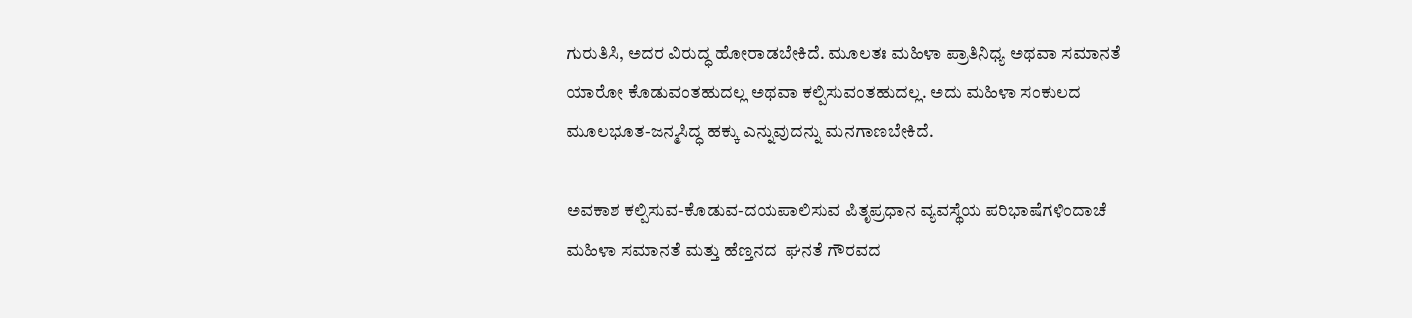ಗುರುತಿಸಿ, ಅದರ ವಿರುದ್ಧ ಹೋರಾಡಬೇಕಿದೆ. ಮೂಲತಃ ಮಹಿಳಾ ಪ್ರಾತಿನಿಧ್ಯ ಅಥವಾ ಸಮಾನತೆ ಯಾರೋ ಕೊಡುವಂತಹುದಲ್ಲ ಅಥವಾ ಕಲ್ಪಿಸುವಂತಹುದಲ್ಲ. ಅದು ಮಹಿಳಾ ಸಂಕುಲದ ಮೂಲಭೂತ-ಜನ್ಮಸಿದ್ಧ ಹಕ್ಕು ಎನ್ನುವುದನ್ನು ಮನಗಾಣಬೇಕಿದೆ.

ಅವಕಾಶ ಕಲ್ಪಿಸುವ-ಕೊಡುವ-ದಯಪಾಲಿಸುವ ಪಿತೃಪ್ರಧಾನ ವ್ಯವಸ್ಥೆಯ ಪರಿಭಾಷೆಗಳಿಂದಾಚೆ ಮಹಿಳಾ ಸಮಾನತೆ ಮತ್ತು ಹೆಣ್ತನದ  ಘನತೆ ಗೌರವದ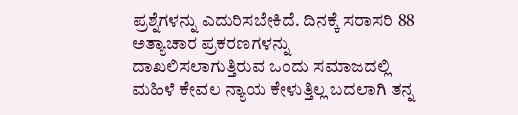ಪ್ರಶ್ನೆಗಳನ್ನು ಎದುರಿಸಬೇಕಿದೆ. ದಿನಕ್ಕೆ ಸರಾಸರಿ 88 ಅತ್ಯಾಚಾರ ಪ್ರಕರಣಗಳನ್ನು ದಾಖಲಿಸಲಾಗುತ್ತಿರುವ ಒಂದು ಸಮಾಜದಲ್ಲಿ ಮಹಿಳೆ ಕೇವಲ ನ್ಯಾಯ ಕೇಳುತ್ತಿಲ್ಲ ಬದಲಾಗಿ ತನ್ನ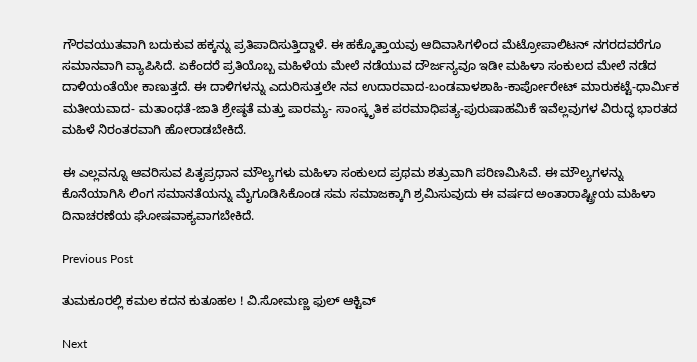ಗೌರವಯುತವಾಗಿ ಬದುಕುವ ಹಕ್ಕನ್ನು ಪ್ರತಿಪಾದಿಸುತ್ತಿದ್ದಾಳೆ. ಈ ಹಕ್ಕೊತ್ತಾಯವು ಆದಿವಾಸಿಗಳಿಂದ ಮೆಟ್ರೋಪಾಲಿಟನ್‌ ನಗರದವರೆಗೂ ಸಮಾನವಾಗಿ ವ್ಯಾಪಿಸಿದೆ. ಏಕೆಂದರೆ ಪ್ರತಿಯೊಬ್ಬ ಮಹಿಳೆಯ ಮೇಲೆ ನಡೆಯುವ ದೌರ್ಜನ್ಯವೂ ಇಡೀ ಮಹಿಳಾ ಸಂಕುಲದ ಮೇಲೆ ನಡೆದ ದಾಳಿಯಂತೆಯೇ ಕಾಣುತ್ತದೆ. ಈ ದಾಳಿಗಳನ್ನು ಎದುರಿಸುತ್ತಲೇ ನವ ಉದಾರವಾದ-ಬಂಡವಾಳಶಾಹಿ-ಕಾರ್ಪೋರೇಟ್‌ ಮಾರುಕಟ್ಟೆ-ಧಾರ್ಮಿಕ ಮತೀಯವಾದ- ಮತಾಂಧತೆ-ಜಾತಿ ಶ್ರೇಷ್ಠತೆ ಮತ್ತು ಪಾರಮ್ಯ- ಸಾಂಸ್ಕೃತಿಕ ಪರಮಾಧಿಪತ್ಯ-ಪುರುಷಾಹಮಿಕೆ ಇವೆಲ್ಲವುಗಳ ವಿರುದ್ಧ ಭಾರತದ ಮಹಿಳೆ ನಿರಂತರವಾಗಿ ಹೋರಾಡಬೇಕಿದೆ.

ಈ ಎಲ್ಲವನ್ನೂ ಆವರಿಸುವ ಪಿತೃಪ್ರಧಾನ ಮೌಲ್ಯಗಳು ಮಹಿಳಾ ಸಂಕುಲದ ಪ್ರಥಮ ಶತ್ರುವಾಗಿ ಪರಿಣಮಿಸಿವೆ. ಈ ಮೌಲ್ಯಗಳನ್ನು ಕೊನೆಯಾಗಿಸಿ ಲಿಂಗ ಸಮಾನತೆಯನ್ನು ಮೈಗೂಡಿಸಿಕೊಂಡ ಸಮ ಸಮಾಜಕ್ಕಾಗಿ ಶ್ರಮಿಸುವುದು ಈ ವರ್ಷದ ಅಂತಾರಾಷ್ಟ್ರೀಯ ಮಹಿಳಾ ದಿನಾಚರಣೆಯ ಘೋಷವಾಕ್ಯವಾಗಬೇಕಿದೆ.

Previous Post

ತುಮಕೂರಲ್ಲಿ ಕಮಲ ಕದನ ಕುತೂಹಲ ! ವಿ.ಸೋಮಣ್ಣ ಫುಲ್ ಆಕ್ಟಿವ್

Next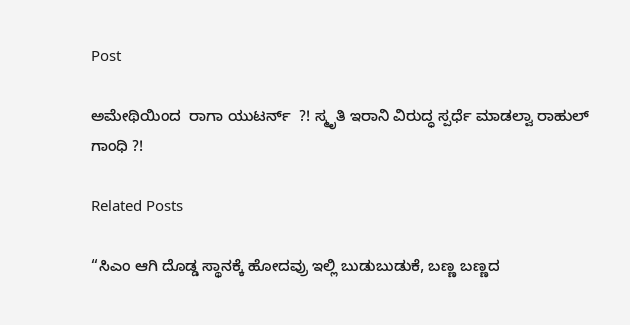Post

ಅಮೇಥಿಯಿಂದ  ರಾಗಾ ಯುಟರ್ನ್  ?! ಸ್ಮೃತಿ ಇರಾನಿ ವಿರುದ್ಧ ಸ್ಪರ್ಧೆ ಮಾಡಲ್ವಾ ರಾಹುಲ್ ಗಾಂಧಿ ?!

Related Posts

“ಸಿಎಂ ಆಗಿ ದೊಡ್ಡ ಸ್ಥಾನಕ್ಕೆ ಹೋದವ್ರು ಇಲ್ಲಿ ಬುಡುಬುಡುಕೆ, ಬಣ್ಣ ಬಣ್ಣದ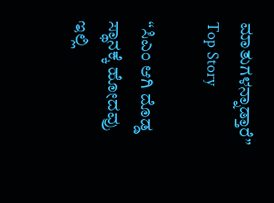ಮಾತುಗಳನ್ನಾಡ್ತಾರೆ”
Top Story

“ಸಿಎಂ ಆಗಿ ದೊಡ್ಡ ಸ್ಥಾನಕ್ಕೆ ಹೋದವ್ರು ಇಲ್ಲಿ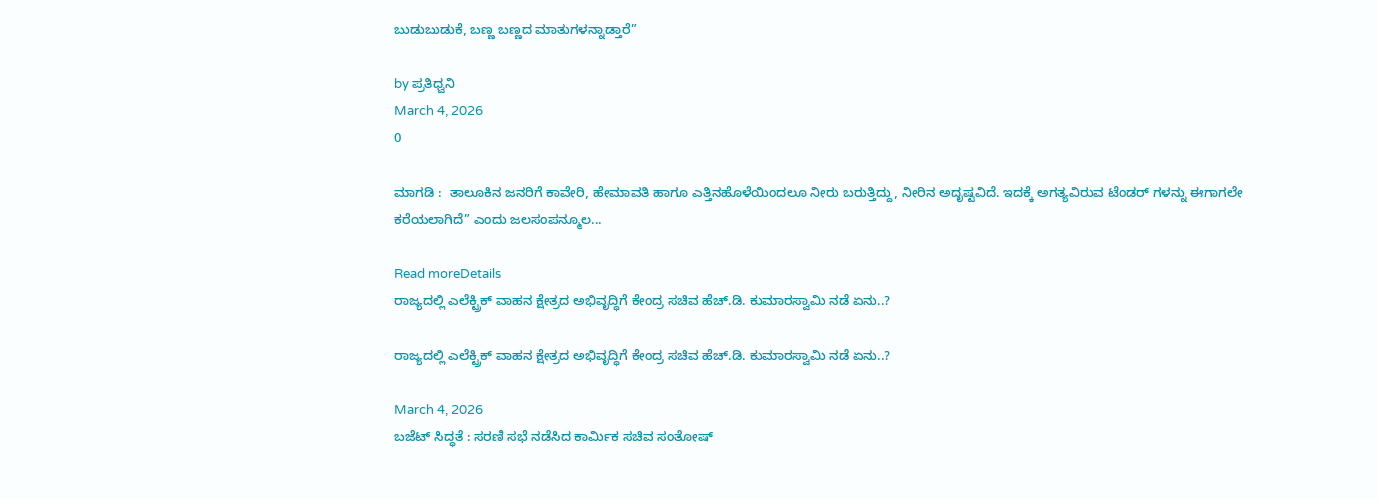ಬುಡುಬುಡುಕೆ, ಬಣ್ಣ ಬಣ್ಣದ ಮಾತುಗಳನ್ನಾಡ್ತಾರೆ”

by ಪ್ರತಿಧ್ವನಿ
March 4, 2026
0

ಮಾಗಡಿ :  ತಾಲೂಕಿನ ಜನರಿಗೆ ಕಾವೇರಿ, ಹೇಮಾವತಿ ಹಾಗೂ ಎತ್ತಿನಹೊಳೆಯಿಂದಲೂ ನೀರು ಬರುತ್ತಿದ್ದು, ನೀರಿನ ಅದೃಷ್ಟವಿದೆ. ಇದಕ್ಕೆ ಅಗತ್ಯವಿರುವ ಟೆಂಡರ್ ಗಳನ್ನು ಈಗಾಗಲೇ ಕರೆಯಲಾಗಿದೆ” ಎಂದು ಜಲಸಂಪನ್ಮೂಲ...

Read moreDetails
ರಾಜ್ಯದಲ್ಲಿ ಎಲೆಕ್ಟ್ರಿಕ್ ವಾಹನ ಕ್ಷೇತ್ರದ ಅಭಿವೃದ್ಧಿಗೆ ಕೇಂದ್ರ ಸಚಿವ ಹೆಚ್.ಡಿ. ಕುಮಾರಸ್ವಾಮಿ ನಡೆ ಏನು..?

ರಾಜ್ಯದಲ್ಲಿ ಎಲೆಕ್ಟ್ರಿಕ್ ವಾಹನ ಕ್ಷೇತ್ರದ ಅಭಿವೃದ್ಧಿಗೆ ಕೇಂದ್ರ ಸಚಿವ ಹೆಚ್.ಡಿ. ಕುಮಾರಸ್ವಾಮಿ ನಡೆ ಏನು..?

March 4, 2026
ಬಜೆಟ್‌ ಸಿದ್ಧತೆ : ಸರಣಿ ಸಭೆ ನಡೆಸಿದ ಕಾರ್ಮಿಕ ಸಚಿವ ಸಂತೋಷ್‌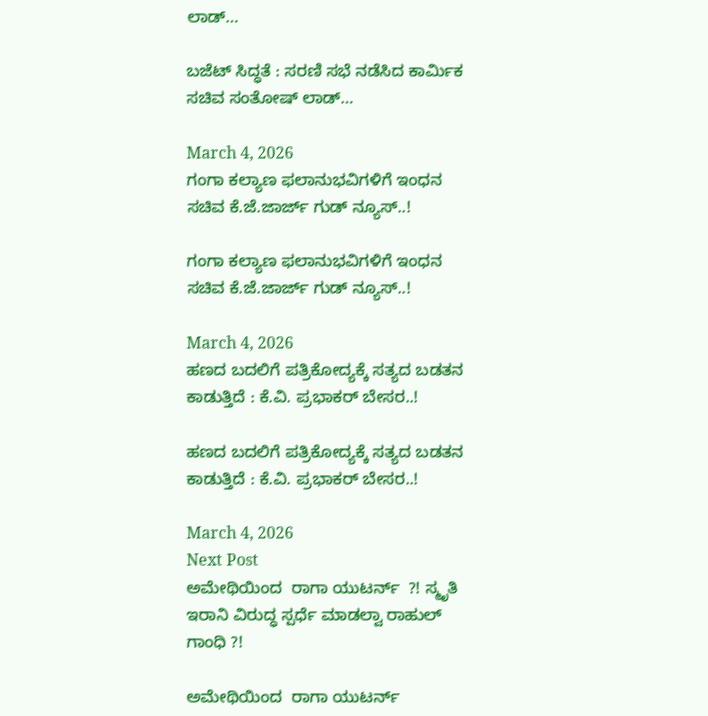ಲಾಡ್‌…

ಬಜೆಟ್‌ ಸಿದ್ಧತೆ : ಸರಣಿ ಸಭೆ ನಡೆಸಿದ ಕಾರ್ಮಿಕ ಸಚಿವ ಸಂತೋಷ್‌ ಲಾಡ್‌…

March 4, 2026
ಗಂಗಾ ಕಲ್ಯಾಣ ಫಲಾನುಭವಿಗಳಿಗೆ ಇಂಧನ ಸಚಿವ ಕೆ.ಜೆ.ಜಾರ್ಜ್ ಗುಡ್‌ ನ್ಯೂಸ್..!

ಗಂಗಾ ಕಲ್ಯಾಣ ಫಲಾನುಭವಿಗಳಿಗೆ ಇಂಧನ ಸಚಿವ ಕೆ.ಜೆ.ಜಾರ್ಜ್ ಗುಡ್‌ ನ್ಯೂಸ್..!

March 4, 2026
ಹಣದ ಬದಲಿಗೆ ಪತ್ರಿಕೋದ್ಯಕ್ಕೆ ಸತ್ಯದ ಬಡತನ ಕಾಡುತ್ತಿದೆ : ಕೆ.ವಿ. ಪ್ರಭಾಕರ್‌ ಬೇಸರ..!

ಹಣದ ಬದಲಿಗೆ ಪತ್ರಿಕೋದ್ಯಕ್ಕೆ ಸತ್ಯದ ಬಡತನ ಕಾಡುತ್ತಿದೆ : ಕೆ.ವಿ. ಪ್ರಭಾಕರ್‌ ಬೇಸರ..!

March 4, 2026
Next Post
ಅಮೇಥಿಯಿಂದ  ರಾಗಾ ಯುಟರ್ನ್  ?! ಸ್ಮೃತಿ ಇರಾನಿ ವಿರುದ್ಧ ಸ್ಪರ್ಧೆ ಮಾಡಲ್ವಾ ರಾಹುಲ್ ಗಾಂಧಿ ?!

ಅಮೇಥಿಯಿಂದ  ರಾಗಾ ಯುಟರ್ನ್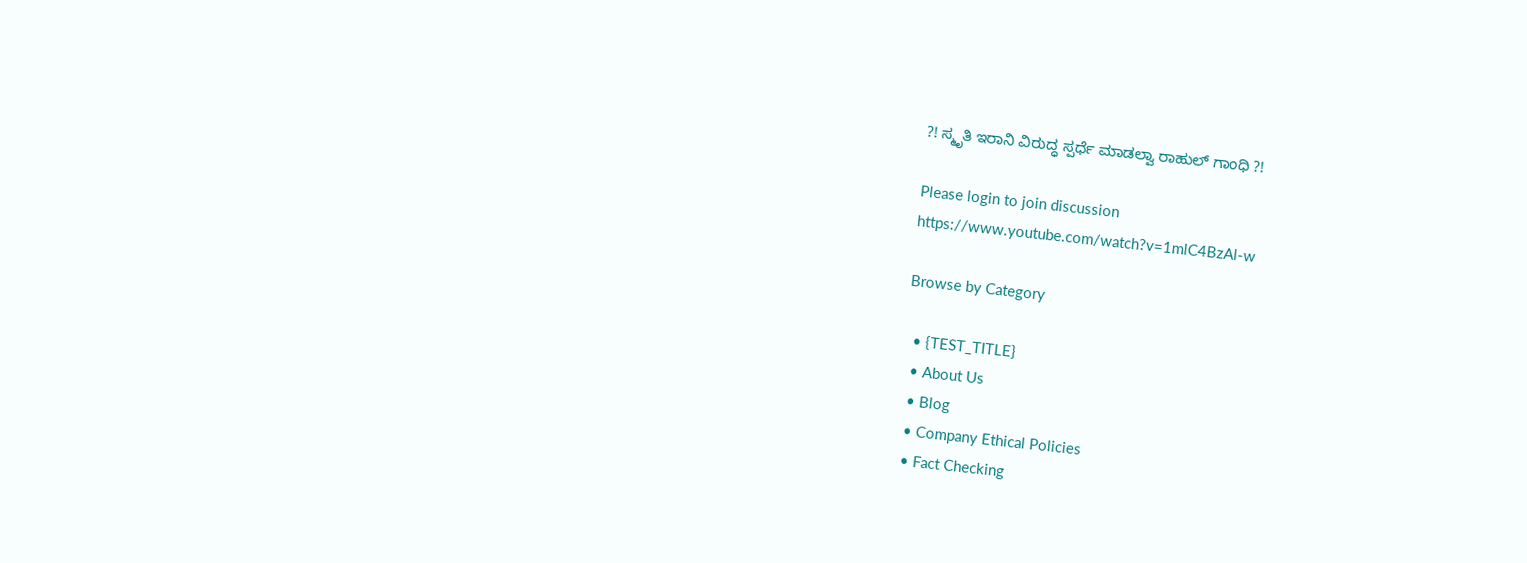?! ಸ್ಮೃತಿ ಇರಾನಿ ವಿರುದ್ಧ ಸ್ಪರ್ಧೆ ಮಾಡಲ್ವಾ ರಾಹುಲ್ ಗಾಂಧಿ ?!

Please login to join discussion
https://www.youtube.com/watch?v=1mlC4BzAl-w

Browse by Category

  • {TEST_TITLE}
  • About Us
  • Blog
  • Company Ethical Policies
  • Fact Checking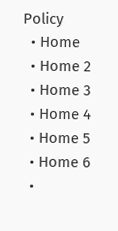Policy
  • Home
  • Home 2
  • Home 3
  • Home 4
  • Home 5
  • Home 6
  •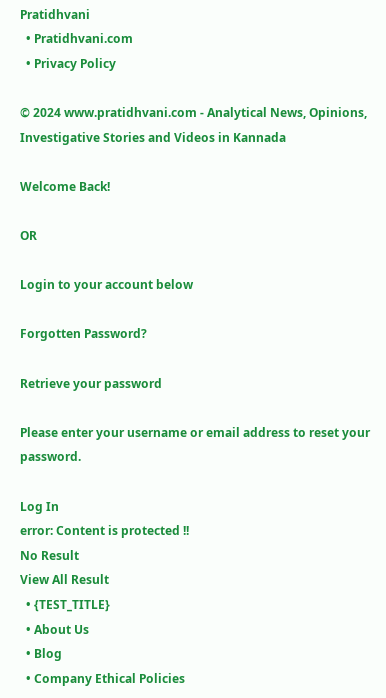Pratidhvani
  • Pratidhvani.com
  • Privacy Policy

© 2024 www.pratidhvani.com - Analytical News, Opinions, Investigative Stories and Videos in Kannada

Welcome Back!

OR

Login to your account below

Forgotten Password?

Retrieve your password

Please enter your username or email address to reset your password.

Log In
error: Content is protected !!
No Result
View All Result
  • {TEST_TITLE}
  • About Us
  • Blog
  • Company Ethical Policies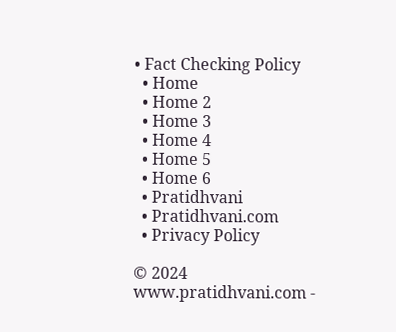• Fact Checking Policy
  • Home
  • Home 2
  • Home 3
  • Home 4
  • Home 5
  • Home 6
  • Pratidhvani
  • Pratidhvani.com
  • Privacy Policy

© 2024 www.pratidhvani.com -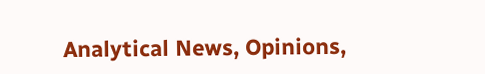Analytical News, Opinions,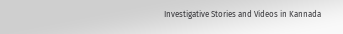Investigative Stories and Videos in Kannada